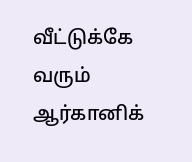வீட்டுக்கே வரும் ஆர்கானிக்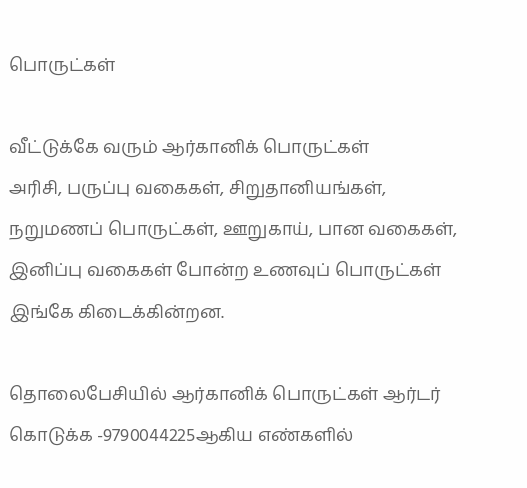பொருட்கள்

வீட்டுக்கே வரும் ஆர்கானிக் பொருட்கள்
அரிசி, பருப்பு வகைகள், சிறுதானியங்கள், நறுமணப் பொருட்கள், ஊறுகாய், பான வகைகள், இனிப்பு வகைகள் போன்ற உணவுப் பொருட்கள் இங்கே கிடைக்கின்றன.

தொலைபேசியில் ஆர்கானிக் பொருட்கள் ஆர்டர் கொடுக்க -9790044225ஆகிய எண்களில்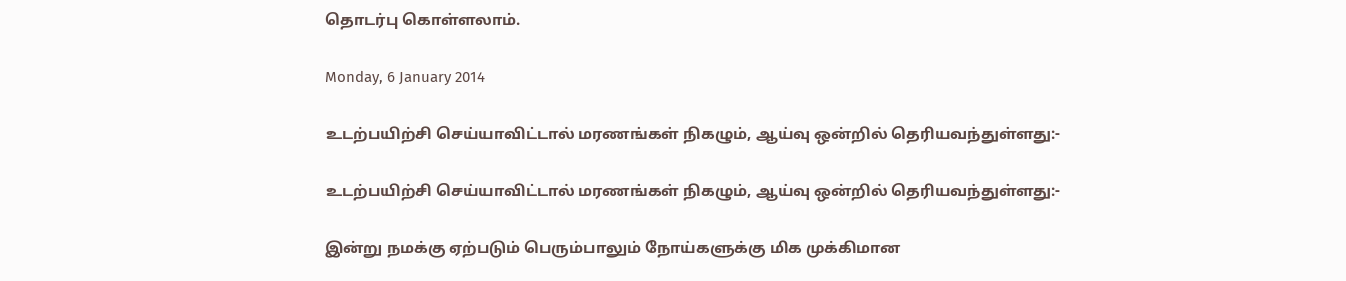தொடர்பு கொள்ளலாம்.

Monday, 6 January 2014

உடற்பயிற்சி செய்யாவிட்டால் மரணங்கள் நிகழும், ஆய்வு ஒன்றில் தெரியவந்துள்ளது:-

உடற்பயிற்சி செய்யாவிட்டால் மரணங்கள் நிகழும், ஆய்வு ஒன்றில் தெரியவந்துள்ளது:-

இன்று நமக்கு ஏற்படும் பெரும்பாலும் நோய்களுக்கு மிக முக்கிமான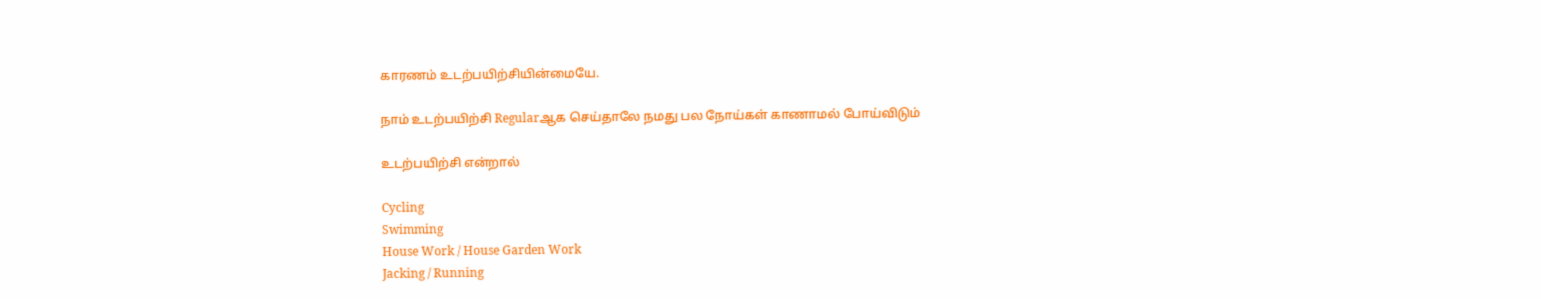காரணம் உடற்பயிற்சியின்மையே.

நாம் உடற்பயிற்சி Regularஆக செய்தாலே நமது பல நோய்கள் காணாமல் போய்விடும்

உடற்பயிற்சி என்றால்

Cycling
Swimming
House Work / House Garden Work
Jacking / Running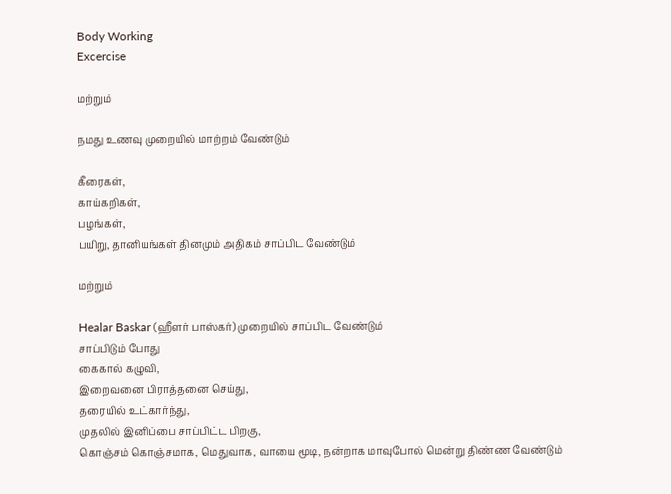Body Working
Excercise

மற்றும்

நமது உணவு முறையில் மாற்றம் வேண்டும்

கீரைகள்,
காய்கறிகள்,
பழங்கள்,
பயிறு, தானியங்கள் தினமும் அதிகம் சாப்பிட வேண்டும்

மற்றும்

Healar Baskar (ஹீளர் பாஸ்கர்) முறையில் சாப்பிட வேண்டும்
சாப்பிடும் போது
கைகால் கழுவி,
இறைவனை பிராத்தனை செய்து,
தரையில் உட்கார்ந்து,
முதலில் இனிப்பை சாப்பிட்ட பிறகு,
கொஞ்சம் கொஞ்சமாக, மெதுவாக, வாயை மூடி, நன்றாக மாவுபோல் மென்று திண்ண வேண்டும்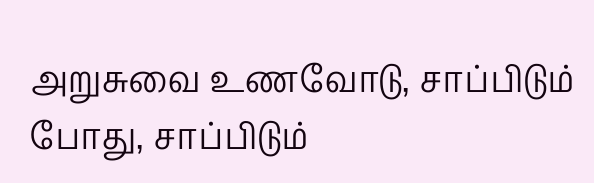அறுசுவை உணவோடு, சாப்பிடும் போது, சாப்பிடும்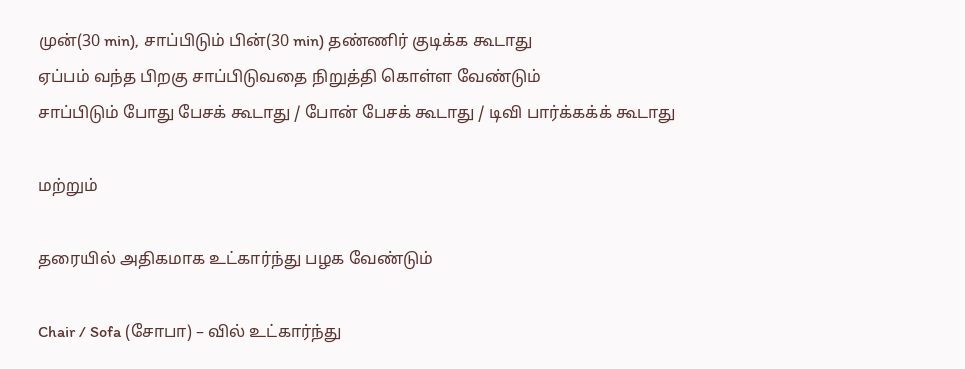முன்(30 min), சாப்பிடும் பின்(30 min) தண்ணிர் குடிக்க கூடாது
ஏப்பம் வந்த பிறகு சாப்பிடுவதை நிறுத்தி கொள்ள வேண்டும்
சாப்பிடும் போது பேசக் கூடாது / போன் பேசக் கூடாது / டிவி பார்க்கக்க் கூடாது

மற்றும்

தரையில் அதிகமாக உட்கார்ந்து பழக வேண்டும்

Chair / Sofa (சோபா) – வில் உட்கார்ந்து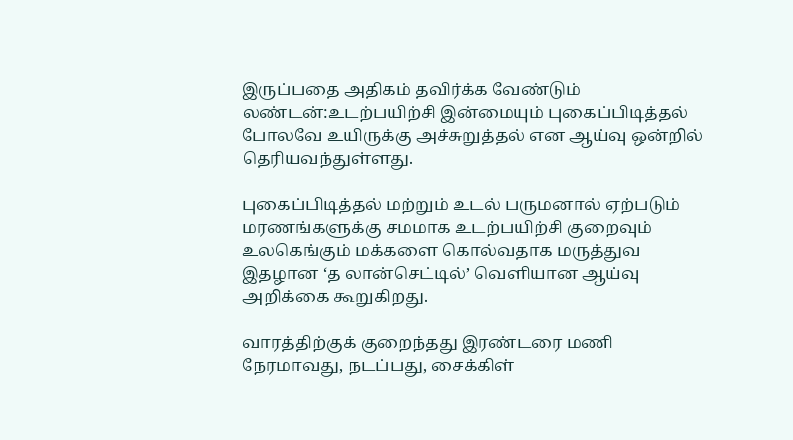இருப்பதை அதிகம் தவிர்க்க வேண்டும்
லண்டன்:உடற்பயிற்சி இன்மையும் புகைப்பிடித்தல் போலவே உயிருக்கு அச்சுறுத்தல் என ஆய்வு ஒன்றில் தெரியவந்துள்ளது.

புகைப்பிடித்தல் மற்றும் உடல் பருமனால் ஏற்படும் மரணங்களுக்கு சமமாக உடற்பயிற்சி குறைவும் உலகெங்கும் மக்களை கொல்வதாக மருத்துவ இதழான ‘த லான்செட்டில்’ வெளியான ஆய்வு அறிக்கை கூறுகிறது.

வாரத்திற்குக் குறைந்தது இரண்டரை மணி நேரமாவது, நடப்பது, சைக்கிள்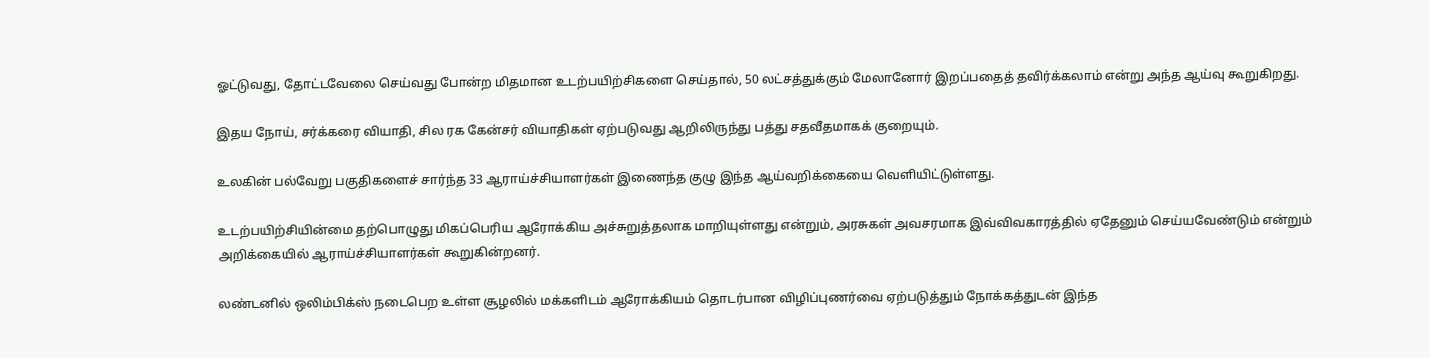ஓட்டுவது, தோட்டவேலை செய்வது போன்ற மிதமான உடற்பயிற்சிகளை செய்தால், 50 லட்சத்துக்கும் மேலானோர் இறப்பதைத் தவிர்க்கலாம் என்று அந்த ஆய்வு கூறுகிறது.

இதய நோய், சர்க்கரை வியாதி, சில ரக கேன்சர் வியாதிகள் ஏற்படுவது ஆறிலிருந்து பத்து சதவீதமாகக் குறையும்.

உலகின் பல்வேறு பகுதிகளைச் சார்ந்த 33 ஆராய்ச்சியாளர்கள் இணைந்த குழு இந்த ஆய்வறிக்கையை வெளியிட்டுள்ளது.

உடற்பயிற்சியின்மை தற்பொழுது மிகப்பெரிய ஆரோக்கிய அச்சுறுத்தலாக மாறியுள்ளது என்றும், அரசுகள் அவசரமாக இவ்விவகாரத்தில் ஏதேனும் செய்யவேண்டும் என்றும் அறிக்கையில் ஆராய்ச்சியாளர்கள் கூறுகின்றனர்.

லண்டனில் ஒலிம்பிக்ஸ் நடைபெற உள்ள சூழலில் மக்களிடம் ஆரோக்கியம் தொடர்பான விழிப்புணர்வை ஏற்படுத்தும் நோக்கத்துடன் இந்த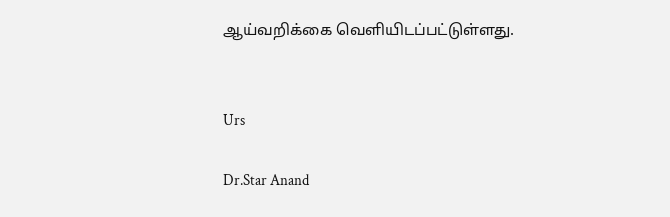ஆய்வறிக்கை வெளியிடப்பட்டுள்ளது.


Urs

Dr.Star Anand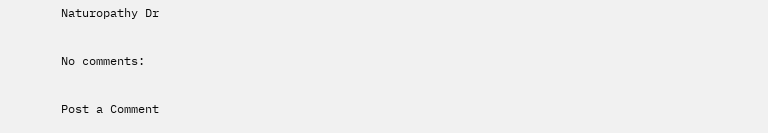Naturopathy Dr

No comments:

Post a Comment